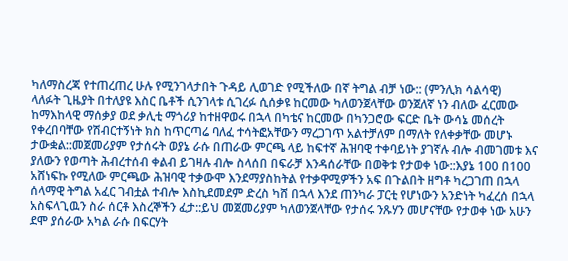ካለማስረጃ የተጠረጠረ ሁሉ የሚንገላታበት ጉዳይ ሊወገድ የሚችለው በኛ ትግል ብቻ ነው:: (ምንሊክ ሳልሳዊ)
ላለፉት ጊዜያት በተለያዩ እስር ቤቶች ሲንገላቱ ሲገረፉ ሲሰቃዩ ከርመው ካለወንጀላቸው ወንጀለኛ ነን ብለው ፈርመው ከማእከላዊ ማሰቃያ ወደ ቃሊቲ ማጎሪያ ከተዘዋወሩ በኋላ በካቴና ከርመው በካንጋሮው ፍርድ ቤት ውሳኔ መሰረት የቀረበባቸው የሽብርተኝነት ክስ ከጥርጣሬ ባለፈ ተሳትፎአቸውን ማረጋገጥ አልተቻለም በማለት የለቀቃቸው መሆኑ ታውቋል::መጀመሪያም የታሰሩት ወያኔ ራሱ በጠራው ምርጫ ላይ ከፍተኛ ሕዝባዊ ተቀባይነት ያገኛሉ ብሎ ብመገመቱ እና ያለውን የወጣት ሕብረተሰብ ቀልብ ይገዛሉ ብሎ ስላሰበ በፍራቻ እንዳሰራቸው በወቅቱ የታወቀ ነው::እያኔ 100 በ100 አሸነፍኩ የሚለው ምርጫው ሕዝባዊ ተቃውሞ እንደማያስከትል የተቃዋሚዎችን አፍ በጉልበት ዘግቶ ካረጋገጠ በኋላ ሰላማዊ ትግል አፈር ገብቷል ተብሎ እስኪደመደም ድረስ ካሸ በኋላ እንደ ጠንካራ ፓርቲ የሆነውን አንድነት ካፈረሰ በኋላ አስፍላጊዉን ስራ ሰርቶ እስረኞችን ፈታ::ይህ መጀመሪያም ካለወንጀላቸው የታሰሩ ንጹሃን መሆናቸው የታወቀ ነው አሁን ደሞ ያሰራው አካል ራሱ በፍርሃት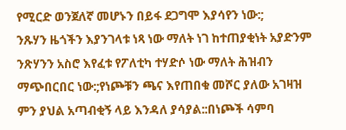የሚርድ ወንጀለኛ መሆኑን በይፋ ደጋግሞ እያሳየን ነው:;
ንጹሃን ዜጎችን እያንገላቱ ነጻ ነው ማለት ነገ ከተጠያቂነት አያድንም ንጽሃንን አስሮ እየፈቱ የፖለቲካ ተሃድሶ ነው ማለት ሕዝብን ማጭበርበር ነው:;የነጮቹን ጫና እየጠበቁ መሾር ያለው አገዛዝ ምን ያህል አጣብቂኝ ላይ እንዳለ ያሳያል::በነጮች ሳምባ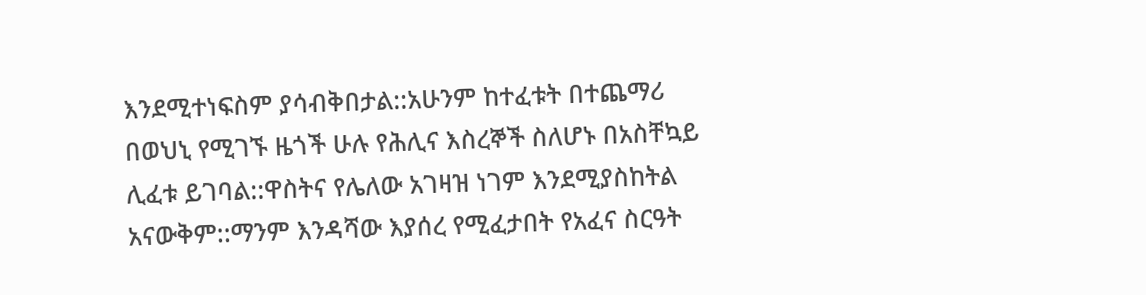እንደሚተነፍስም ያሳብቅበታል::አሁንም ከተፈቱት በተጨማሪ በወህኒ የሚገኙ ዜጎች ሁሉ የሕሊና እስረኞች ስለሆኑ በአስቸኳይ ሊፈቱ ይገባል::ዋስትና የሌለው አገዛዝ ነገም እንደሚያስከትል አናውቅም::ማንም እንዳሻው እያሰረ የሚፈታበት የአፈና ስርዓት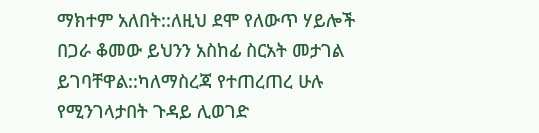ማክተም አለበት::ለዚህ ደሞ የለውጥ ሃይሎች በጋራ ቆመው ይህንን አስከፊ ስርአት መታገል ይገባቸዋል::ካለማስረጃ የተጠረጠረ ሁሉ የሚንገላታበት ጉዳይ ሊወገድ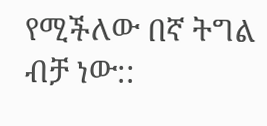የሚችለው በኛ ትግል ብቻ ነው::